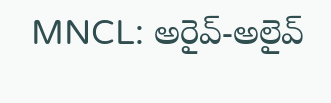MNCL: అరైవ్-అలైవ్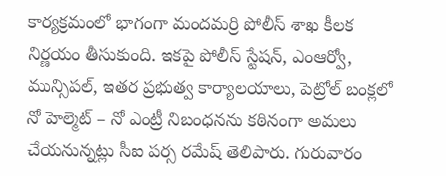కార్యక్రమంలో భాగంగా మందమర్రి పోలీస్ శాఖ కీలక నిర్ణయం తీసుకుంది. ఇకపై పోలీస్ స్టేషన్, ఎంఆర్వో, మున్సిపల్, ఇతర ప్రభుత్వ కార్యాలయాలు, పెట్రోల్ బంక్లలో నో హెల్మెట్ – నో ఎంట్రీ నిబంధనను కఠినంగా అమలు చేయనున్నట్లు సీఐ పర్స రమేష్ తెలిపారు. గురువారం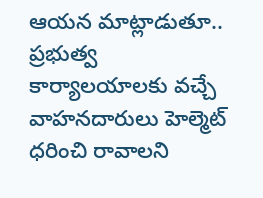ఆయన మాట్లాడుతూ.. ప్రభుత్వ కార్యాలయాలకు వచ్చే వాహనదారులు హెల్మెట్ ధరించి రావాలని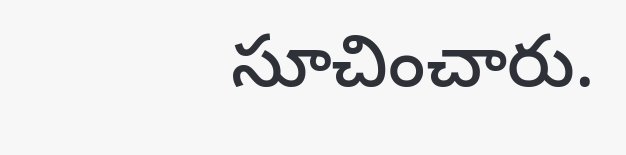సూచించారు.